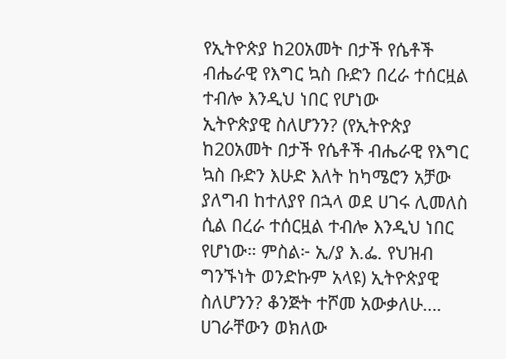የኢትዮጵያ ከ20አመት በታች የሴቶች ብሔራዊ የእግር ኳስ ቡድን በረራ ተሰርዟል ተብሎ እንዲህ ነበር የሆነው
ኢትዮጵያዊ ስለሆንን? (የኢትዮጵያ ከ20አመት በታች የሴቶች ብሔራዊ የእግር ኳስ ቡድን እሁድ እለት ከካሜሮን አቻው ያለግብ ከተለያየ በኋላ ወደ ሀገሩ ሊመለስ ሲል በረራ ተሰርዟል ተብሎ እንዲህ ነበር የሆነው። ምስል፦ ኢ/ያ እ.ፌ. የህዝብ ግንኙነት ወንድኩም አላዩ) ኢትዮጵያዊ ስለሆንን? ቆንጅት ተሾመ አውቃለሁ…. ሀገራቸውን ወክለው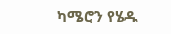ካሜሮን የሄዱ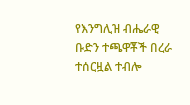የእንግሊዝ ብሔራዊ ቡድን ተጫዋቾች በረራ ተሰርዟል ተብሎ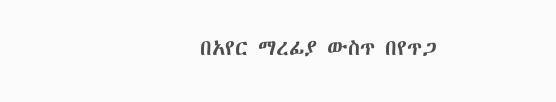በአየር ማረፊያ ውስጥ በየጥጋ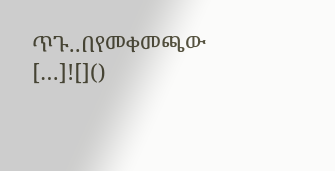ጥጉ..በየመቀመጫው […]![]()